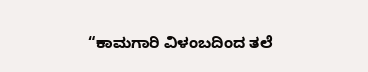“ಕಾಮಗಾರಿ ವಿಳಂಬದಿಂದ ತಲೆ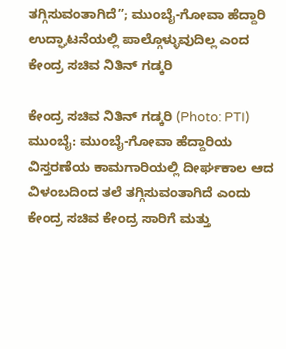ತಗ್ಗಿಸುವಂತಾಗಿದೆ”; ಮುಂಬೈ-ಗೋವಾ ಹೆದ್ದಾರಿ ಉದ್ಘಾಟನೆಯಲ್ಲಿ ಪಾಲ್ಗೊಳ್ಳುವುದಿಲ್ಲ ಎಂದ ಕೇಂದ್ರ ಸಚಿವ ನಿತಿನ್ ಗಡ್ಕರಿ

ಕೇಂದ್ರ ಸಚಿವ ನಿತಿನ್ ಗಡ್ಕರಿ (Photo: PTI)
ಮುಂಬೈ: ಮುಂಬೈ-ಗೋವಾ ಹೆದ್ದಾರಿಯ ವಿಸ್ತರಣೆಯ ಕಾಮಗಾರಿಯಲ್ಲಿ ದೀರ್ಘಕಾಲ ಆದ ವಿಳಂಬದಿಂದ ತಲೆ ತಗ್ಗಿಸುವಂತಾಗಿದೆ ಎಂದು ಕೇಂದ್ರ ಸಚಿವ ಕೇಂದ್ರ ಸಾರಿಗೆ ಮತ್ತು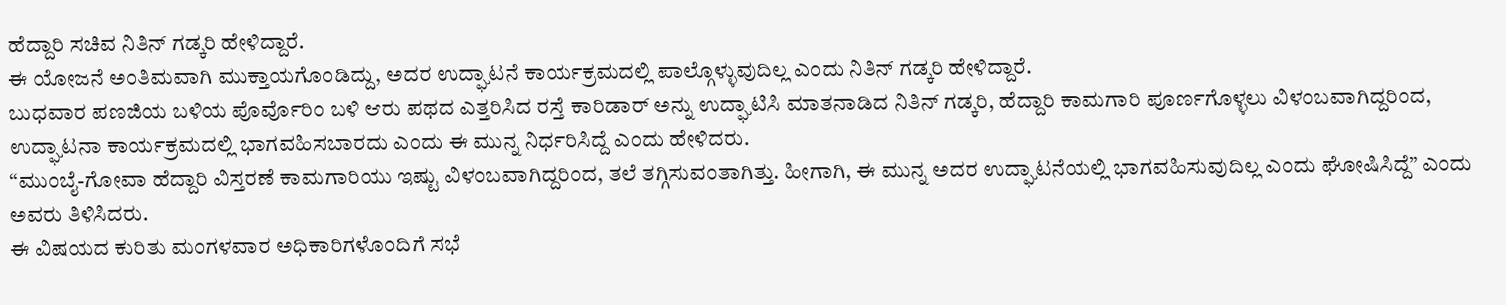ಹೆದ್ದಾರಿ ಸಚಿವ ನಿತಿನ್ ಗಡ್ಕರಿ ಹೇಳಿದ್ದಾರೆ.
ಈ ಯೋಜನೆ ಅಂತಿಮವಾಗಿ ಮುಕ್ತಾಯಗೊಂಡಿದ್ದು, ಅದರ ಉದ್ಘಾಟನೆ ಕಾರ್ಯಕ್ರಮದಲ್ಲಿ ಪಾಲ್ಗೊಳ್ಳುವುದಿಲ್ಲ ಎಂದು ನಿತಿನ್ ಗಡ್ಕರಿ ಹೇಳಿದ್ದಾರೆ.
ಬುಧವಾರ ಪಣಜಿಯ ಬಳಿಯ ಪೊರ್ವೊರಿಂ ಬಳಿ ಆರು ಪಥದ ಎತ್ತರಿಸಿದ ರಸ್ತೆ ಕಾರಿಡಾರ್ ಅನ್ನು ಉದ್ಘಾಟಿಸಿ ಮಾತನಾಡಿದ ನಿತಿನ್ ಗಡ್ಕರಿ, ಹೆದ್ದಾರಿ ಕಾಮಗಾರಿ ಪೂರ್ಣಗೊಳ್ಳಲು ವಿಳಂಬವಾಗಿದ್ದರಿಂದ, ಉದ್ಘಾಟನಾ ಕಾರ್ಯಕ್ರಮದಲ್ಲಿ ಭಾಗವಹಿಸಬಾರದು ಎಂದು ಈ ಮುನ್ನ ನಿರ್ಧರಿಸಿದ್ದೆ ಎಂದು ಹೇಳಿದರು.
“ಮುಂಬೈ-ಗೋವಾ ಹೆದ್ದಾರಿ ವಿಸ್ತರಣೆ ಕಾಮಗಾರಿಯು ಇಷ್ಟು ವಿಳಂಬವಾಗಿದ್ದರಿಂದ, ತಲೆ ತಗ್ಗಿಸುವಂತಾಗಿತ್ತು. ಹೀಗಾಗಿ, ಈ ಮುನ್ನ ಅದರ ಉದ್ಘಾಟನೆಯಲ್ಲಿ ಭಾಗವಹಿಸುವುದಿಲ್ಲ ಎಂದು ಘೋಷಿಸಿದ್ದೆ” ಎಂದು ಅವರು ತಿಳಿಸಿದರು.
ಈ ವಿಷಯದ ಕುರಿತು ಮಂಗಳವಾರ ಅಧಿಕಾರಿಗಳೊಂದಿಗೆ ಸಭೆ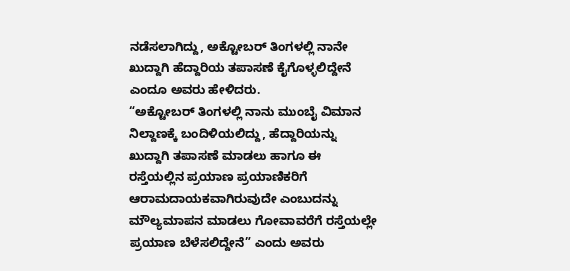ನಡೆಸಲಾಗಿದ್ದು, ಅಕ್ಟೋಬರ್ ತಿಂಗಳಲ್ಲಿ ನಾನೇ ಖುದ್ದಾಗಿ ಹೆದ್ದಾರಿಯ ತಪಾಸಣೆ ಕೈಗೊಳ್ಳಲಿದ್ದೇನೆ ಎಂದೂ ಅವರು ಹೇಳಿದರು.
“ಅಕ್ಟೋಬರ್ ತಿಂಗಳಲ್ಲಿ ನಾನು ಮುಂಬೈ ವಿಮಾನ ನಿಲ್ದಾಣಕ್ಕೆ ಬಂದಿಳಿಯಲಿದ್ದು, ಹೆದ್ದಾರಿಯನ್ನು ಖುದ್ದಾಗಿ ತಪಾಸಣೆ ಮಾಡಲು ಹಾಗೂ ಈ ರಸ್ತೆಯಲ್ಲಿನ ಪ್ರಯಾಣ ಪ್ರಯಾಣಿಕರಿಗೆ ಆರಾಮದಾಯಕವಾಗಿರುವುದೇ ಎಂಬುದನ್ನು ಮೌಲ್ಯಮಾಪನ ಮಾಡಲು ಗೋವಾವರೆಗೆ ರಸ್ತೆಯಲ್ಲೇ ಪ್ರಯಾಣ ಬೆಳೆಸಲಿದ್ದೇನೆ” ಎಂದು ಅವರು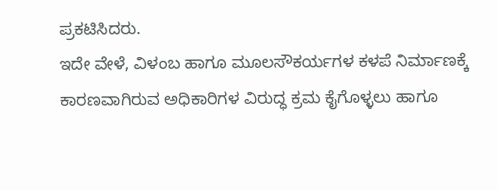ಪ್ರಕಟಿಸಿದರು.
ಇದೇ ವೇಳೆ, ವಿಳಂಬ ಹಾಗೂ ಮೂಲಸೌಕರ್ಯಗಳ ಕಳಪೆ ನಿರ್ಮಾಣಕ್ಕೆ ಕಾರಣವಾಗಿರುವ ಅಧಿಕಾರಿಗಳ ವಿರುದ್ಧ ಕ್ರಮ ಕೈಗೊಳ್ಳಲು ಹಾಗೂ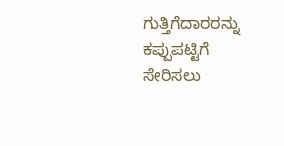ಗುತ್ತಿಗೆದಾರರನ್ನು ಕಪ್ಪುಪಟ್ಟಿಗೆ ಸೇರಿಸಲು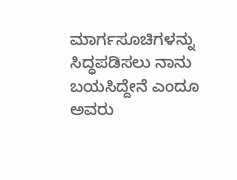ಮಾರ್ಗಸೂಚಿಗಳನ್ನು ಸಿದ್ಧಪಡಿಸಲು ನಾನು ಬಯಸಿದ್ದೇನೆ ಎಂದೂ ಅವರು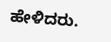ಹೇಳಿದರು.